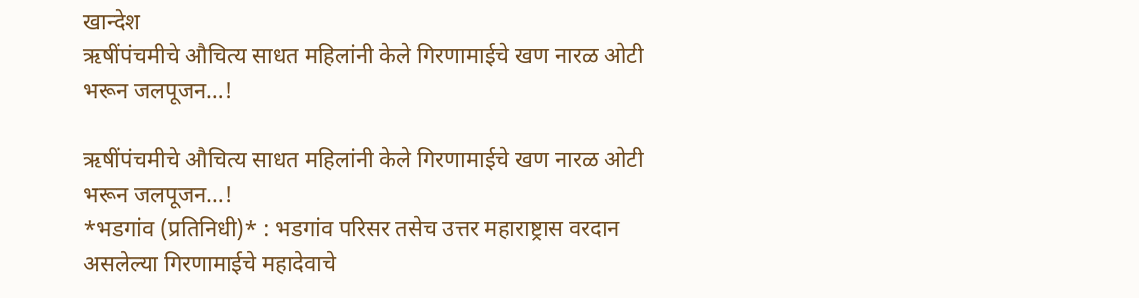खान्देश
ऋषींपंचमीचे औचित्य साधत महिलांनी केले गिरणामाईचे खण नारळ ओटी भरून जलपूजन…!

ऋषींपंचमीचे औचित्य साधत महिलांनी केले गिरणामाईचे खण नारळ ओटी भरून जलपूजन…!
*भडगांव (प्रतिनिधी)* : भडगांव परिसर तसेच उत्तर महाराष्ट्रास वरदान असलेल्या गिरणामाईचे महादेवाचे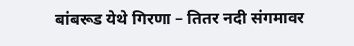बांबरूड येथे गिरणा – तितर नदी संगमावर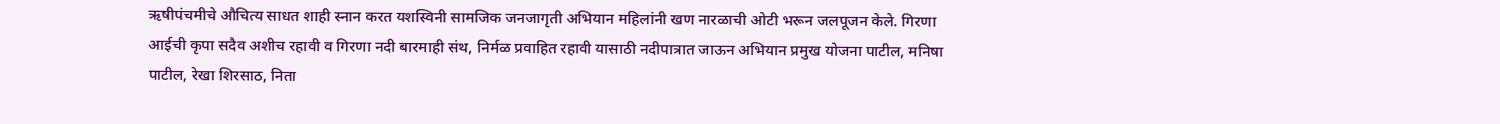ऋषीपंचमीचे औचित्य साधत शाही स्नान करत यशस्विनी सामजिक जनजागृती अभियान महिलांनी खण नारळाची ओटी भरून जलपूजन केले. गिरणा आईची कृपा सदैव अशीच रहावी व गिरणा नदी बारमाही संथ, निर्मळ प्रवाहित रहावी यासाठी नदीपात्रात जाऊन अभियान प्रमुख योजना पाटील, मनिषा पाटील, रेखा शिरसाठ, निता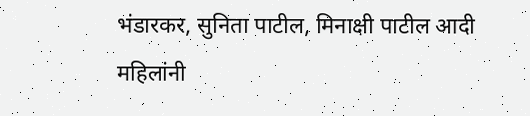भंडारकर, सुनिता पाटील, मिनाक्षी पाटील आदी महिलांनी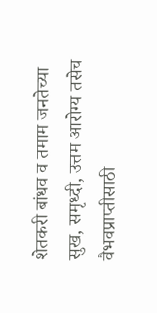शेतकरी बांधव व तमाम जनतेच्या सुख, समृध्दी, उत्तम आरोग्य तसेच वैभवप्राप्तीसाठी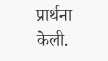प्रार्थना केली.